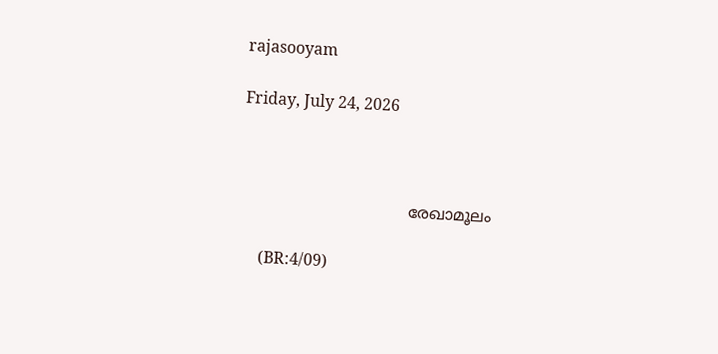rajasooyam

Friday, July 24, 2026



                                  രേഖാമൂലം

     (BR:4/09)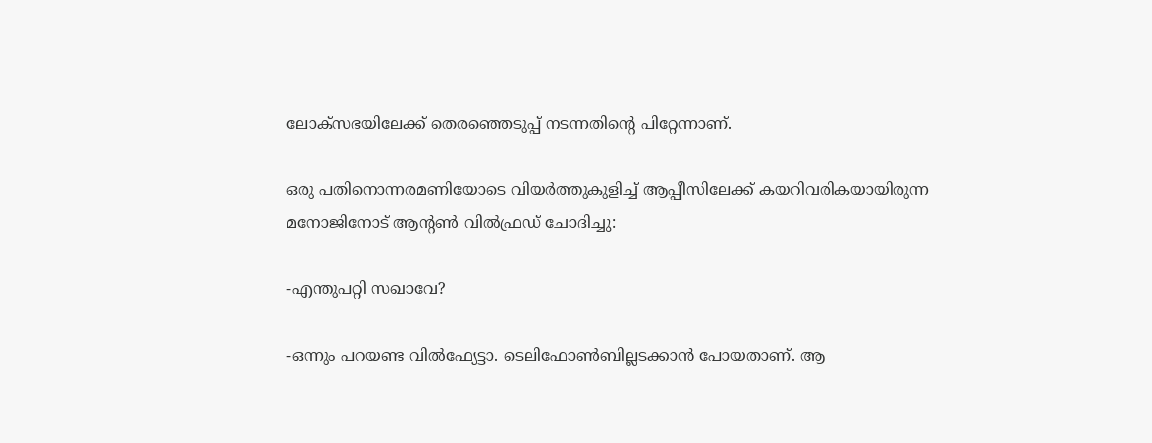ലോക്‌സഭയിലേക്ക് തെരഞ്ഞെടുപ്പ് നടന്നതിന്റെ പിറ്റേന്നാണ്.

ഒരു പതിനൊന്നരമണിയോടെ വിയര്‍ത്തുകുളിച്ച് ആപ്പീസിലേക്ക് കയറിവരികയായിരുന്ന മനോജിനോട് ആന്റണ്‍ വില്‍ഫ്രഡ് ചോദിച്ചു:

-എന്തുപറ്റി സഖാവേ?

-ഒന്നും പറയണ്ട വില്‍ഫ്യേട്ടാ. ടെലിഫോണ്‍ബില്ലടക്കാന്‍ പോയതാണ്. ആ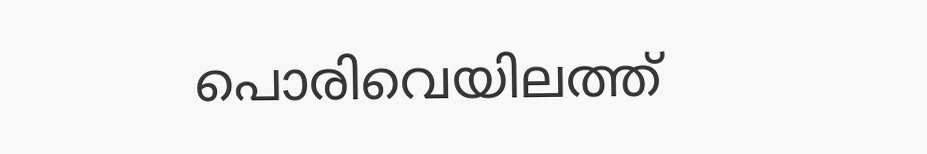പൊരിവെയിലത്ത്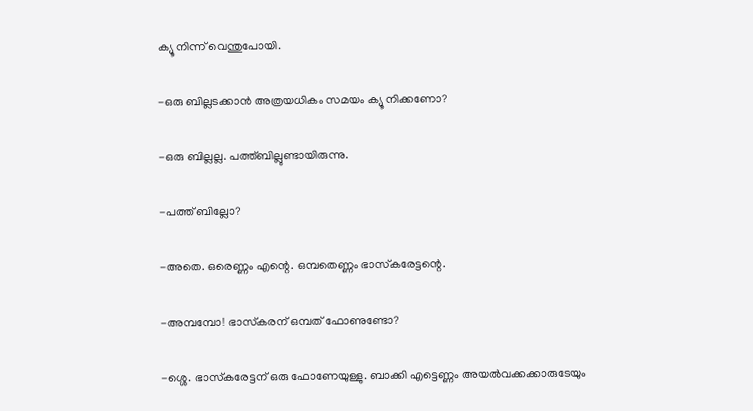ക്യൂ നിന്ന് വെന്തുപോയി.

-ഒരു ബില്ലടക്കാന്‍ അത്രയധികം സമയം ക്യൂ നിക്കണോ?

-ഒരു ബില്ലല്ല. പത്ത്ബില്ലുണ്ടായിരുന്നു.

-പത്ത് ബില്ലോ?

-അതെ. ഒരെണ്ണം എന്റെ. ഒമ്പതെണ്ണം ഭാസ്‌കരേട്ടന്റെ.

-അമ്പമ്പോ! ഭാസ്‌കരന് ഒമ്പത് ഫോണുണ്ടോ?

-ശ്ശെ. ഭാസ്‌കരേട്ടന് ഒരു ഫോണേയുള്ളു. ബാക്കി എട്ടെണ്ണം അയല്‍വക്കക്കാരുടേയും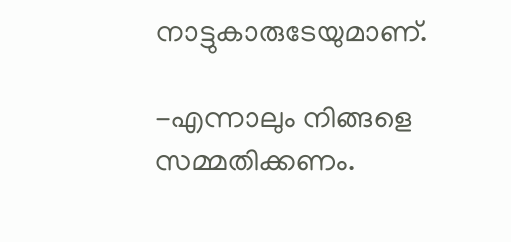നാട്ടുകാരുടേയുമാണ്.

-എന്നാലും നിങ്ങളെ സമ്മതിക്കണം.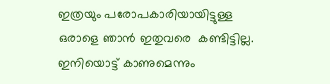ഇത്രയും പരോപകാരിയായിട്ടുള്ള ഒരാളെ ഞാന്‍ ഇതുവരെ  കണ്ടിട്ടില്ല. ഇനിയൊട്ട് കാണുമെന്നും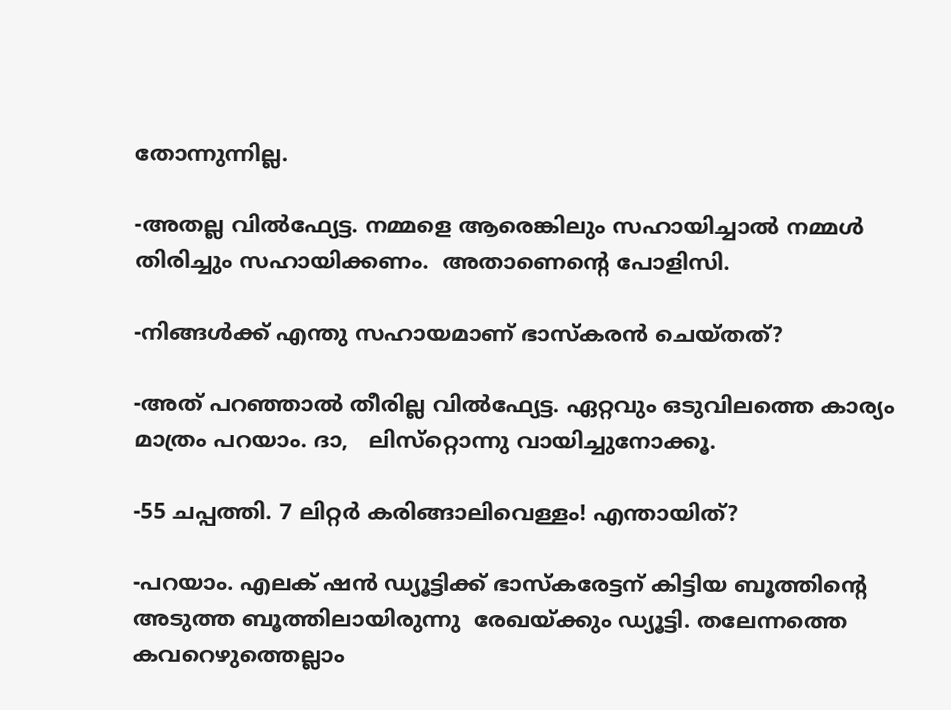തോന്നുന്നില്ല.

-അതല്ല വില്‍ഫ്യേട്ട. നമ്മളെ ആരെങ്കിലും സഹായിച്ചാല്‍ നമ്മള്‍ തിരിച്ചും സഹായിക്കണം.  അതാണെന്റെ പോളിസി.

-നിങ്ങള്‍ക്ക് എന്തു സഹായമാണ് ഭാസ്‌കരന്‍ ചെയ്തത്?

-അത് പറഞ്ഞാല്‍ തീരില്ല വില്‍ഫ്യേട്ട. ഏറ്റവും ഒടുവിലത്തെ കാര്യം മാത്രം പറയാം. ദാ,   ലിസ്‌റ്റൊന്നു വായിച്ചുനോക്കൂ.

-55 ചപ്പത്തി. 7 ലിറ്റര്‍ കരിങ്ങാലിവെള്ളം! എന്തായിത്?

-പറയാം. എലക് ഷന്‍ ഡ്യൂട്ടിക്ക് ഭാസ്‌കരേട്ടന് കിട്ടിയ ബൂത്തിന്റെ അടുത്ത ബൂത്തിലായിരുന്നു  രേഖയ്ക്കും ഡ്യൂട്ടി. തലേന്നത്തെ കവറെഴുത്തെല്ലാം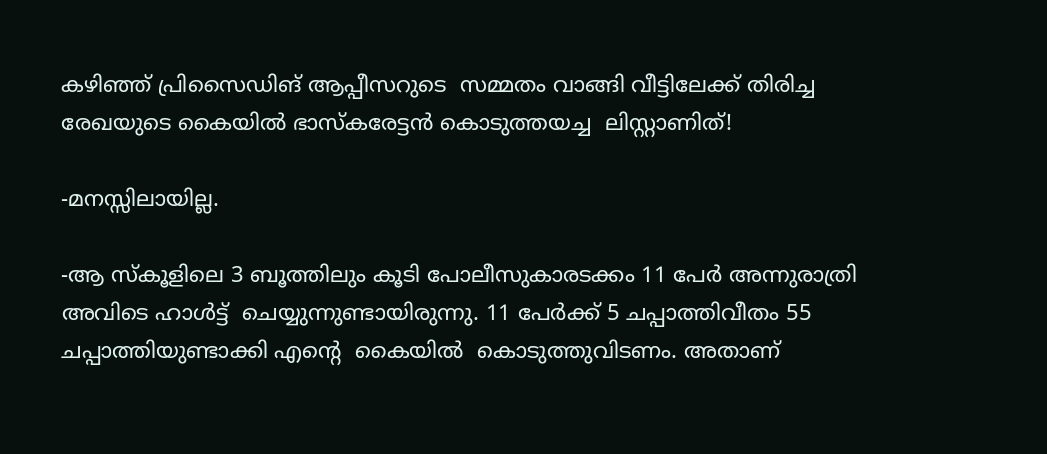കഴിഞ്ഞ് പ്രിസൈഡിങ് ആപ്പീസറുടെ  സമ്മതം വാങ്ങി വീട്ടിലേക്ക് തിരിച്ച രേഖയുടെ കൈയില്‍ ഭാസ്‌കരേട്ടന്‍ കൊടുത്തയച്ച  ലിസ്റ്റാണിത്!

-മനസ്സിലായില്ല.

-ആ സ്‌കൂളിലെ 3 ബൂത്തിലും കൂടി പോലീസുകാരടക്കം 11 പേര്‍ അന്നുരാത്രി അവിടെ ഹാള്‍ട്ട്  ചെയ്യുന്നുണ്ടായിരുന്നു. 11 പേര്‍ക്ക് 5 ചപ്പാത്തിവീതം 55 ചപ്പാത്തിയുണ്ടാക്കി എന്റെ  കൈയില്‍  കൊടുത്തുവിടണം. അതാണ്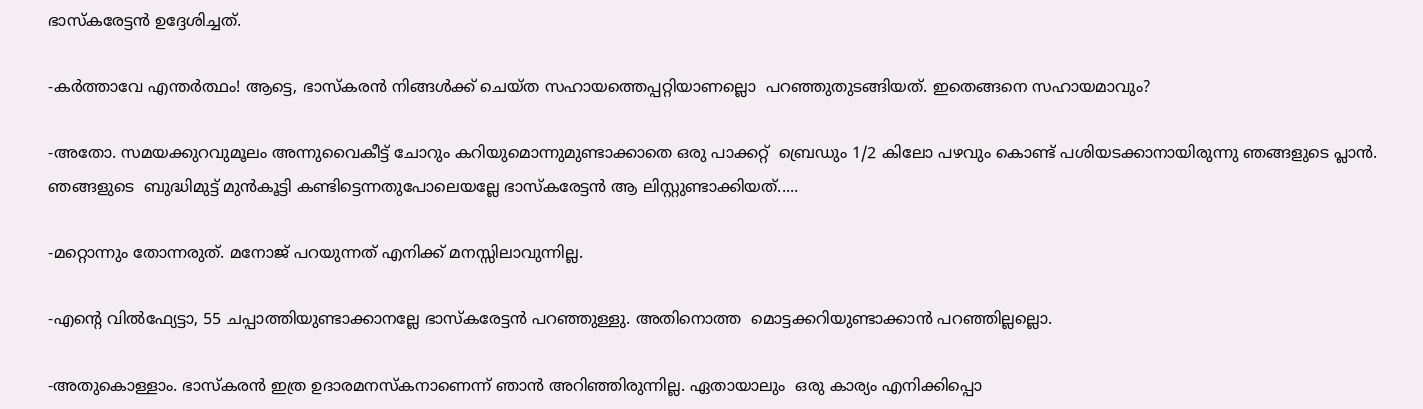ഭാസ്‌കരേട്ടന്‍ ഉദ്ദേശിച്ചത്.

-കര്‍ത്താവേ എന്തര്‍ത്ഥം! ആട്ടെ, ഭാസ്‌കരന്‍ നിങ്ങള്‍ക്ക് ചെയ്ത സഹായത്തെപ്പറ്റിയാണല്ലൊ  പറഞ്ഞുതുടങ്ങിയത്. ഇതെങ്ങനെ സഹായമാവും?

-അതോ. സമയക്കുറവുമൂലം അന്നുവൈകീട്ട് ചോറും കറിയുമൊന്നുമുണ്ടാക്കാതെ ഒരു പാക്കറ്റ്  ബ്രെഡും 1/2 കിലോ പഴവും കൊണ്ട് പശിയടക്കാനായിരുന്നു ഞങ്ങളുടെ പ്ലാന്‍. ഞങ്ങളുടെ  ബുദ്ധിമുട്ട് മുന്‍കൂട്ടി കണ്ടിട്ടെന്നതുപോലെയല്ലേ ഭാസ്‌കരേട്ടന്‍ ആ ലിസ്റ്റുണ്ടാക്കിയത്.....

-മറ്റൊന്നും തോന്നരുത്. മനോജ് പറയുന്നത് എനിക്ക് മനസ്സിലാവുന്നില്ല.

-എന്റെ വില്‍ഫ്യേട്ടാ, 55 ചപ്പാത്തിയുണ്ടാക്കാനല്ലേ ഭാസ്‌കരേട്ടന്‍ പറഞ്ഞുള്ളു. അതിനൊത്ത  മൊട്ടക്കറിയുണ്ടാക്കാന്‍ പറഞ്ഞില്ലല്ലൊ.

-അതുകൊള്ളാം. ഭാസ്‌കരന്‍ ഇത്ര ഉദാരമനസ്‌കനാണെന്ന് ഞാന്‍ അറിഞ്ഞിരുന്നില്ല. ഏതായാലും  ഒരു കാര്യം എനിക്കിപ്പൊ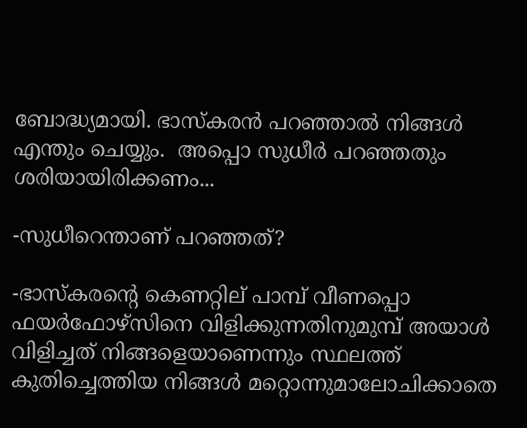ബോദ്ധ്യമായി. ഭാസ്‌കരന്‍ പറഞ്ഞാല്‍ നിങ്ങള്‍ എന്തും ചെയ്യും.  അപ്പൊ സുധീര്‍ പറഞ്ഞതും ശരിയായിരിക്കണം...

-സുധീറെന്താണ് പറഞ്ഞത്?

-ഭാസ്‌കരന്റെ കെണറ്റില് പാമ്പ് വീണപ്പൊ ഫയര്‍ഫോഴ്‌സിനെ വിളിക്കുന്നതിനുമുമ്പ് അയാള്‍   വിളിച്ചത് നിങ്ങളെയാണെന്നും സ്ഥലത്ത് കുതിച്ചെത്തിയ നിങ്ങള്‍ മറ്റൊന്നുമാലോചിക്കാതെ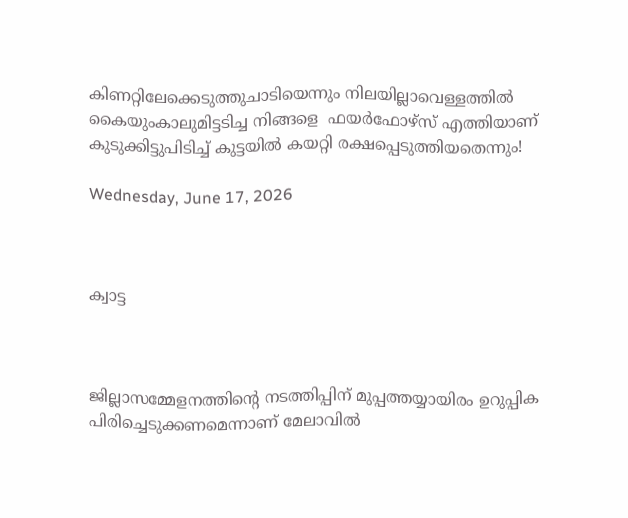കിണറ്റിലേക്കെടുത്തുചാടിയെന്നും നിലയില്ലാവെള്ളത്തില്‍ കൈയുംകാലുമിട്ടടിച്ച നിങ്ങളെ  ഫയര്‍ഫോഴ്‌സ് എത്തിയാണ് കുടുക്കിട്ടുപിടിച്ച് കുട്ടയില്‍ കയറ്റി രക്ഷപ്പെടുത്തിയതെന്നും!

Wednesday, June 17, 2026



ക്വാട്ട



ജില്ലാസമ്മേളനത്തിന്‍റെ നടത്തിപ്പിന്‌ മുപ്പത്തയ്യായിരം ഉറുപ്പിക പിരിച്ചെടുക്കണമെന്നാണ്‌ മേലാവില്‍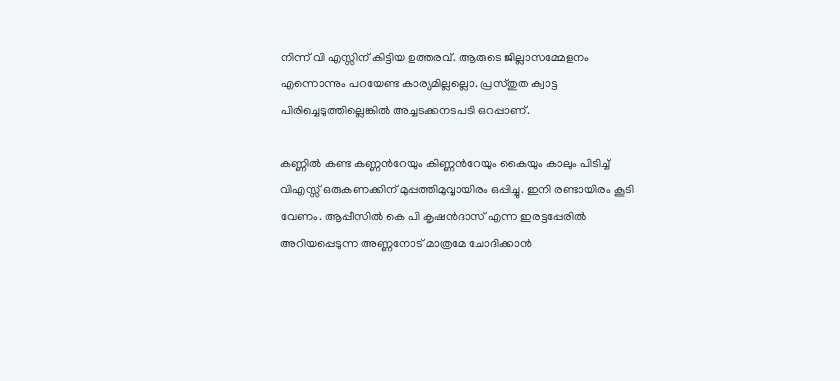നിന്ന് വി എസ്സിന്‌ കിട്ടിയ ഉത്തരവ്. ആരുടെ ജില്ലാസമ്മേളനം എന്നൊന്നും പറയേണ്ട കാര്യമില്ലല്ലൊ. പ്രസ്തുത ക്വാട്ട പിരിച്ചെടുത്തില്ലെങ്കില്‍ അച്ചടക്കനടപടി ഒറപ്പാണ്‌.

കണ്ണില്‍ കണ്ട കണ്ണന്‍റേയും കിണ്ണന്‍റേയും കൈയും കാലും പിടിച്ച് വിഎസ്സ് ഒരുകണക്കിന് മുപ്പത്തിമുവ്വായിരം ഒപ്പിച്ചു. ഇനി രണ്ടായിരം കൂടി വേണം. ആപ്പീസില്‍ കെ പി കൃഷന്‍ദാസ് എന്ന ഇരട്ടപ്പേരില്‍ അറിയപ്പെടുന്ന അണ്ണനോട് മാത്രമേ ചോദിക്കാന്‍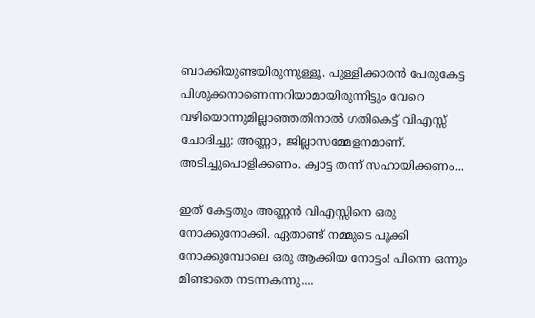ബാക്കിയുണ്ടയിരുന്നുള്ളൂ. പുള്ളിക്കാരന്‍ പേരുകേട്ട പിശുക്കനാണെന്നറിയാമായിരുന്നിട്ടും വേറെ വഴിയൊന്നുമില്ലാഞ്ഞതിനാല്‍ ഗതികെട്ട് വിഎസ്സ് ചോദിച്ചു: അണ്ണാ, ജില്ലാസമ്മേളനമാണ്‌. അടിച്ചുപൊളിക്കണം. ക്വാട്ട തന്ന് സഹായിക്കണം...

ഇത് കേട്ടതും അണ്ണന്‍ വിഎസ്സിനെ ഒരു നോക്കുനോക്കി. ഏതാണ്ട് നമ്മുടെ പൂക്കി നോക്കുമ്പോലെ ഒരു ആക്കിയ നോട്ടം! പിന്നെ ഒന്നും മിണ്ടാതെ നടന്നകന്നു....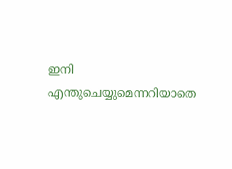ഇനി എന്തുചെയ്യുമെന്നറിയാതെ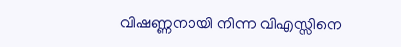വിഷണ്ണനായി നിന്ന വിഎസ്സിനെ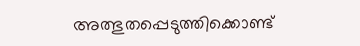അത്ഭുതപ്പെടുത്തിക്കൊണ്ട്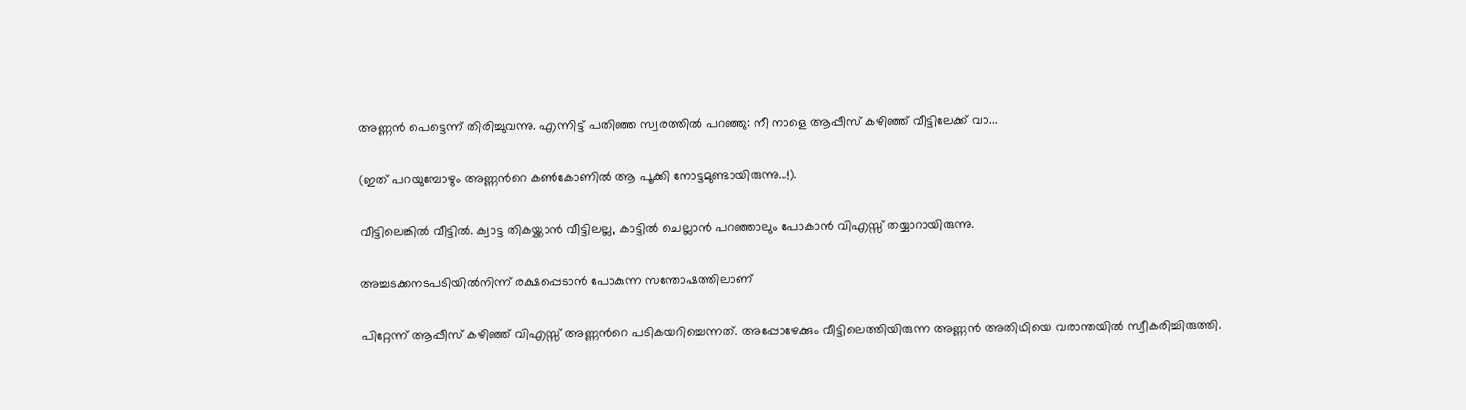അണ്ണന്‍ പെട്ടെന്ന് തിരിച്ചുവന്നു. എന്നിട്ട് പതിഞ്ഞ സ്വരത്തില്‍ പറഞ്ഞു: നീ നാളെ ആപ്പീസ് കഴിഞ്ഞ് വീട്ടിലേക്ക് വാ...

(ഇത് പറയുമ്പോഴും അണ്ണന്‍റെ കണ്‍കോണില്‍ ആ പൂക്കി നോട്ടമുണ്ടായിരുന്നു...!).

വീട്ടിലെങ്കില്‍ വീട്ടില്‍. ക്വാട്ട തികയ്ക്കാന്‍ വീട്ടിലല്ല, കാട്ടില്‍ ചെല്ലാന്‍ പറഞ്ഞാലും പോകാന്‍ വിഎസ്സ് തയ്യാറായിരുന്നു.

അച്ചടക്കനടപടിയില്‍നിന്ന് രക്ഷപ്പെടാന്‍ പോകുന്ന സന്തോഷത്തിലാണ്‌

പിറ്റേന്ന് ആപ്പീസ് കഴിഞ്ഞ് വിഎസ്സ് അണ്ണന്‍റെ പടികയറിച്ചെന്നത്. അപ്പോഴേക്കും വീട്ടിലെത്തിയിരുന്ന അണ്ണന്‍ അതിഥിയെ വരാന്തയില്‍ സ്വീകരിച്ചിരുത്തി.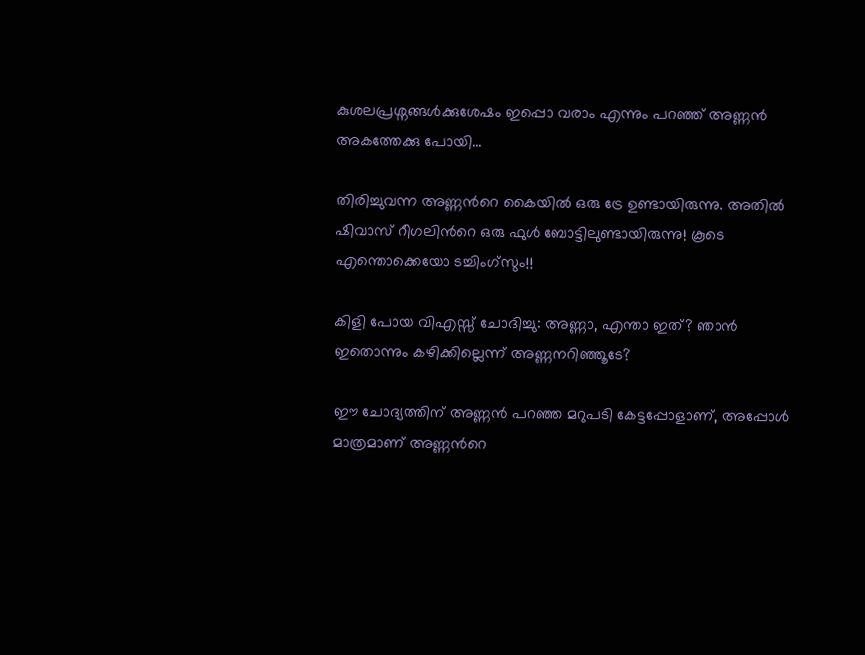കുശലപ്രശ്നങ്ങള്‍ക്കുശേഷം ഇപ്പൊ വരാം എന്നും പറഞ്ഞ് അണ്ണന്‍ അകത്തേക്കു പോയി...

തിരിച്ചുവന്ന അണ്ണന്‍റെ കൈയില്‍ ഒരു ട്രേ ഉണ്ടായിരുന്നു. അതില്‍ ഷിവാസ് റീഗലിന്‍റെ ഒരു ഫുള്‍ ബോട്ടിലുണ്ടായിരുന്നു! കൂടെ എന്തൊക്കെയോ ടച്ചിംഗ്സും!!

കിളി പോയ വിഎസ്സ് ചോദിച്ചു: അണ്ണാ, എന്താ ഇത്? ഞാന്‍ ഇതൊന്നും കഴിക്കില്ലെന്ന് അണ്ണനറിഞ്ഞൂടേ?

ഈ ചോദ്യത്തിന്‌ അണ്ണന്‍ പറഞ്ഞ മറുപടി കേട്ടപ്പോളാണ്‌, അപ്പോള്‍ മാത്രമാണ്‌ അണ്ണന്‍റെ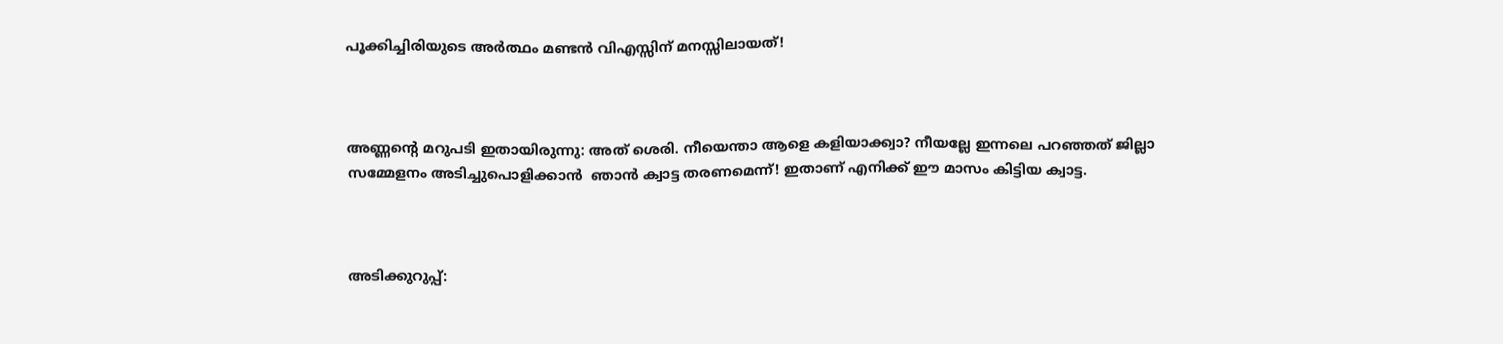പൂക്കിച്ചിരിയുടെ അര്‍ത്ഥം മണ്ടന്‍ വിഎസ്സിന്‌ മനസ്സിലായത്!



അണ്ണന്‍റെ മറുപടി ഇതായിരുന്നു: അത് ശെരി. നീയെന്താ ആളെ കളിയാക്ക്വാ? നീയല്ലേ ഇന്നലെ പറഞ്ഞത് ജില്ലാ സമ്മേളനം അടിച്ചുപൊളിക്കാന്‍  ഞാന്‍ ക്വാട്ട തരണമെന്ന്! ഇതാണ്‌ എനിക്ക് ഈ മാസം കിട്ടിയ ക്വാട്ട.



അടിക്കുറുപ്പ്: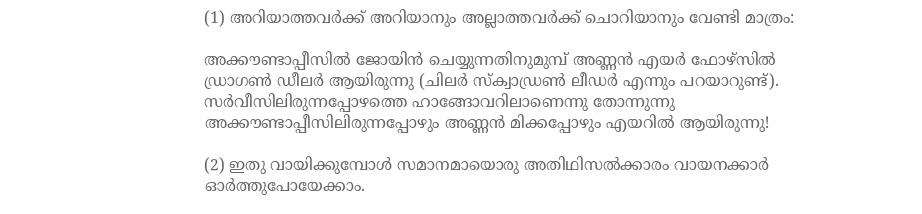(1) അറിയാത്തവര്‍ക്ക് അറിയാനും അല്ലാത്തവര്‍ക്ക് ചൊറിയാനും വേണ്ടി മാത്രം:

അക്കൗണ്ടാപ്പീസില്‍ ജോയിന്‍ ചെയ്യുന്നതിനുമുമ്പ് അണ്ണന്‍ എയര്‍ ഫോഴ്സില്‍ ഡ്രാഗണ്‍ ഡീലര്‍ ആയിരുന്നു (ചിലര്‍ സ്ക്വാഡ്രണ്‍ ലീഡര്‍ എന്നും പറയാറുണ്ട്). സര്‍വീസിലിരുന്നപ്പോഴത്തെ ഹാങ്ങോവറിലാണെന്നു തോന്നുന്നു അക്കൗണ്ടാപ്പീസിലിരുന്നപ്പോഴും അണ്ണന്‍ മിക്കപ്പോഴും എയറില്‍ ആയിരുന്നു!

(2) ഇതു വായിക്കുമ്പോള്‍ സമാനമായൊരു അതിഥിസല്‍ക്കാരം വായനക്കാര്‍ ഓര്‍ത്തുപോയേക്കാം.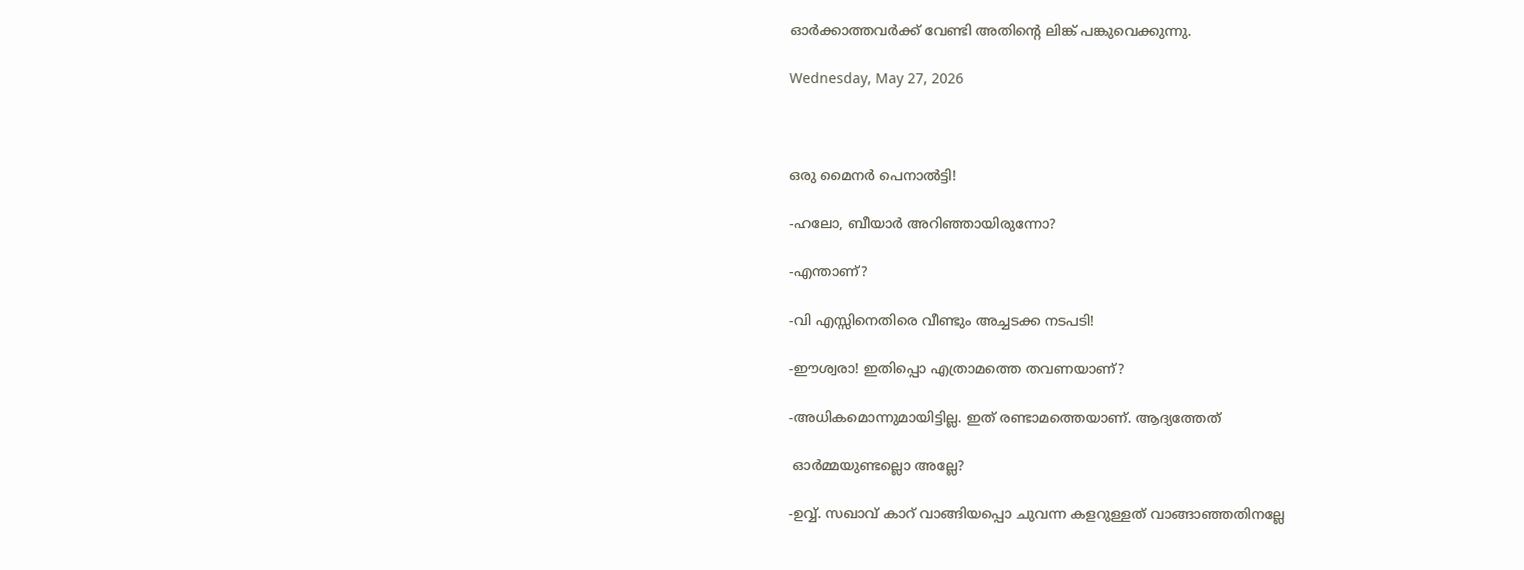ഓര്‍ക്കാത്തവര്‍ക്ക് വേണ്ടി അതിന്‍റെ ലിങ്ക് പങ്കുവെക്കുന്നു.

Wednesday, May 27, 2026



ഒരു മൈനര്‍ പെനാല്‍ട്ടി!

-ഹലോ, ബീയാര്‍ അറിഞ്ഞായിരുന്നോ?

-എന്താണ്‌?

-വി എസ്സിനെതിരെ വീണ്ടും അച്ചടക്ക നടപടി!

-ഈശ്വരാ! ഇതിപ്പൊ എത്രാമത്തെ തവണയാണ്‌?

-അധികമൊന്നുമായിട്ടില്ല. ഇത് രണ്ടാമത്തെയാണ്‌. ആദ്യത്തേത്

 ഓര്‍മ്മയുണ്ടല്ലൊ അല്ലേ?

-ഉവ്വ്. സഖാവ് കാറ് വാങ്ങിയപ്പൊ ചുവന്ന കളറുള്ളത് വാങ്ങാഞ്ഞതിനല്ലേ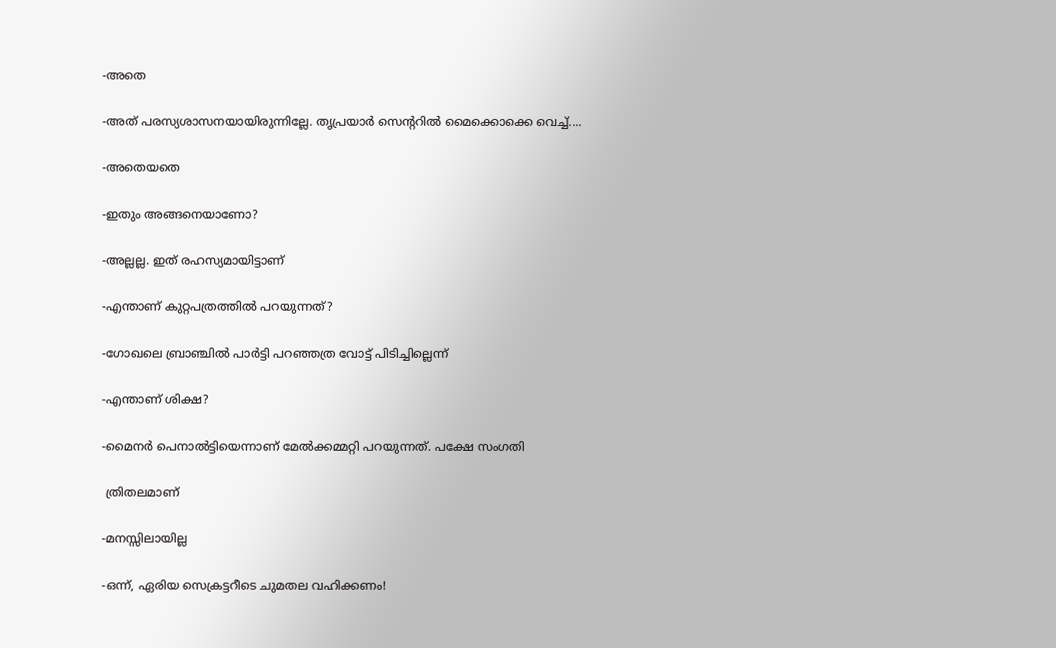-അതെ

-അത് പരസ്യശാസനയായിരുന്നില്ലേ. തൃപ്രയാര്‍ സെന്‍ററില്‍ മൈക്കൊക്കെ വെച്ച്....

-അതെയതെ

-ഇതും അങ്ങനെയാണോ?

-അല്ലല്ല. ഇത് രഹസ്യമായിട്ടാണ്‌

-എന്താണ്‌ കുറ്റപത്രത്തില്‍ പറയുന്നത്?

-ഗോഖലെ ബ്രാഞ്ചില്‍ പാര്‍ട്ടി പറഞ്ഞത്ര വോട്ട് പിടിച്ചില്ലെന്ന്

-എന്താണ്‌ ശിക്ഷ?

-മൈനര്‍ പെനാല്‍ട്ടിയെന്നാണ്‌ മേല്‍ക്കമ്മറ്റി പറയുന്നത്. പക്ഷേ സംഗതി

 ത്രിതലമാണ്‌

-മനസ്സിലായില്ല

-ഒന്ന്, ഏരിയ സെക്രട്ടറീടെ ചുമതല വഹിക്കണം!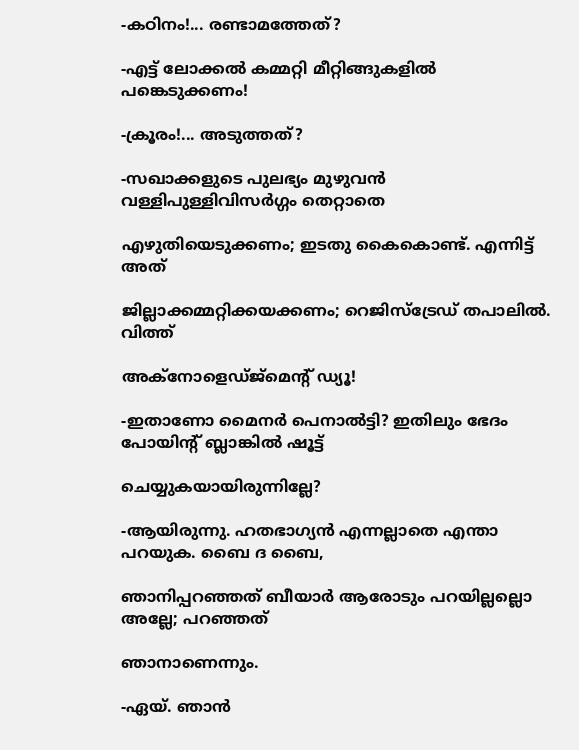-കഠിനം!... രണ്ടാമത്തേത്?

-എട്ട് ലോക്കല്‍ കമ്മറ്റി മീറ്റിങ്ങുകളില്‍ പങ്കെടുക്കണം!

-ക്രൂരം!... അടുത്തത്?

-സഖാക്കളുടെ പുലഭ്യം മുഴുവന്‍ വള്ളിപുള്ളിവിസര്‍ഗ്ഗം തെറ്റാതെ

എഴുതിയെടുക്കണം; ഇടതു കൈകൊണ്ട്. എന്നിട്ട് അത്

ജില്ലാക്കമ്മറ്റിക്കയക്കണം; റെജിസ്ട്രേഡ് തപാലില്‍. വിത്ത്

അക്നോളെഡ്ജ്മെന്‍റ് ഡ്യൂ!

-ഇതാണോ മൈനര്‍ പെനാല്‍ട്ടി? ഇതിലും ഭേദം പോയിന്‍റ് ബ്ലാങ്കില്‍ ഷൂട്ട്

ചെയ്യുകയായിരുന്നില്ലേ?

-ആയിരുന്നു. ഹതഭാഗ്യന്‍ എന്നല്ലാതെ എന്താ പറയുക. ബൈ ദ ബൈ,

ഞാനിപ്പറഞ്ഞത് ബീയാര്‍ ആരോടും പറയില്ലല്ലൊ അല്ലേ; പറഞ്ഞത്

ഞാനാണെന്നും.

-ഏയ്. ഞാന്‍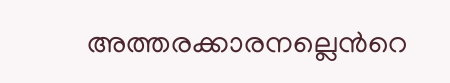അത്തരക്കാരനല്ലെന്‍റെ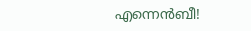എന്നെന്‍ബീ!